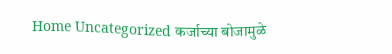Home Uncategorized कर्जाच्या बोजामुळे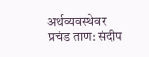अर्थव्यवस्थेवर प्रचंड ताण: संदीप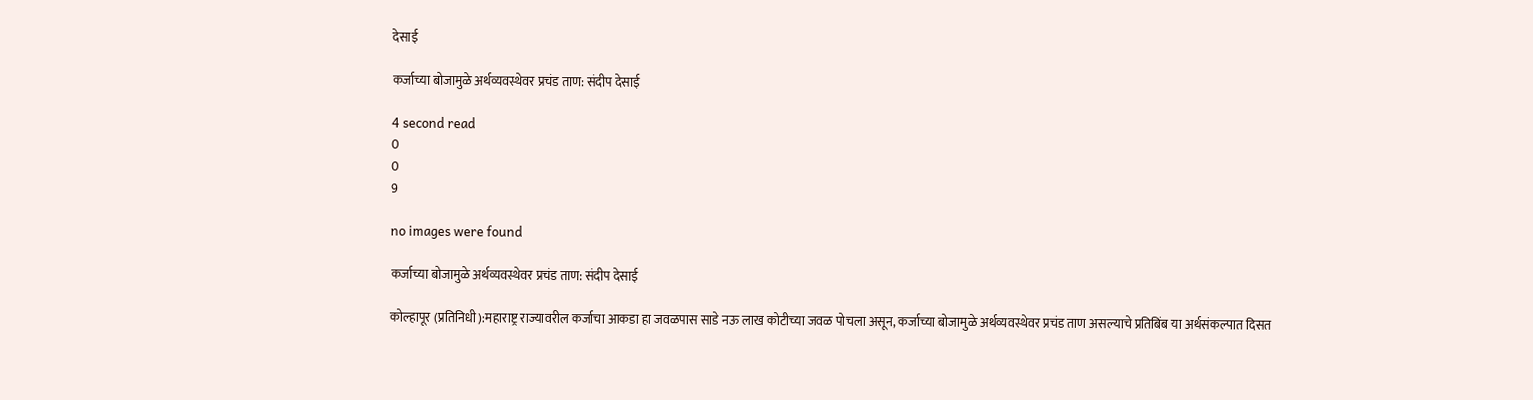देसाई

कर्जाच्या बोजामुळे अर्थव्यवस्थेवर प्रचंड ताण: संदीप देसाई

4 second read
0
0
9

no images were found

कर्जाच्या बोजामुळे अर्थव्यवस्थेवर प्रचंड ताण: संदीप देसाई

कोल्हापूर (प्रतिनिधी):महाराष्ट्र राज्यावरील कर्जाचा आकडा हा जवळपास साडे नऊ लाख कोटीच्या जवळ पोचला असून, कर्जाच्या बोजामुळे अर्थव्यवस्थेवर प्रचंड ताण असल्याचे प्रतिबिंब या अर्थसंकल्पात दिसत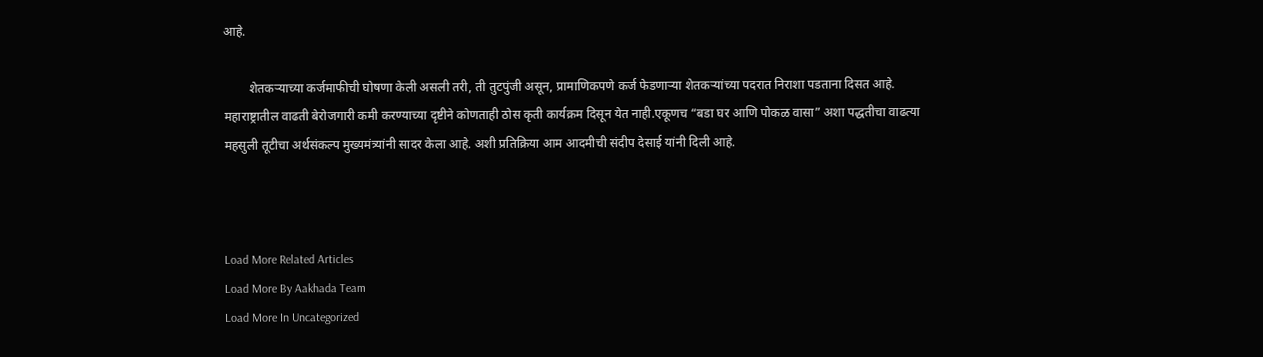आहे.

        शेतकऱ्याच्या कर्जमाफीची घोषणा केली असली तरी, ती तुटपुंजी असून, प्रामाणिकपणे कर्ज फेडणाऱ्या शेतकऱ्यांच्या पदरात निराशा पडताना दिसत आहे. महाराष्ट्रातील वाढती बेरोजगारी कमी करण्याच्या दृष्टीने कोणताही ठोस कृती कार्यक्रम दिसून येत नाही.एकूणच “बडा घर आणि पोकळ वासा” अशा पद्धतीचा वाढत्या महसुली तूटीचा अर्थसंकल्प मुख्यमंत्र्यांनी सादर केला आहे. अशी प्रतिक्रिया आम आदमीची संदीप देसाई यांनी दिली आहे.



Load More Related Articles
Load More By Aakhada Team
Load More In Uncategorized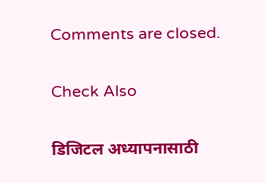Comments are closed.

Check Also

डिजिटल अध्यापनासाठी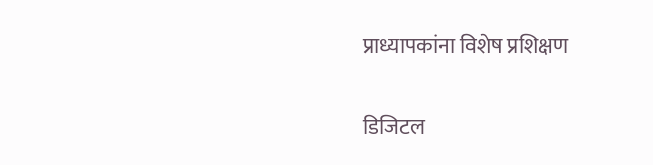प्राध्यापकांना विशेष प्रशिक्षण

डिजिटल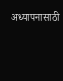अध्यापनासाठी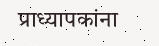प्राध्यापकांना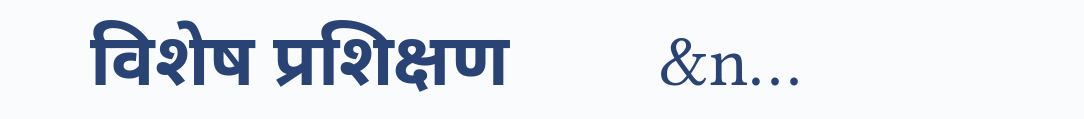विशेष प्रशिक्षण        &n…